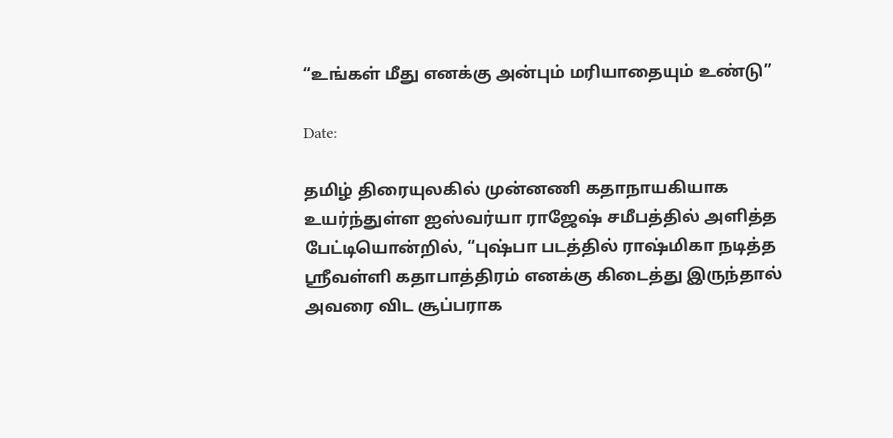“உங்கள் மீது எனக்கு அன்பும் மரியாதையும் உண்டு”

Date:

தமிழ் திரையுலகில் முன்னணி கதாநாயகியாக உயர்ந்துள்ள ஐஸ்வர்யா ராஜேஷ் சமீபத்தில் அளித்த பேட்டியொன்றில், “புஷ்பா படத்தில் ராஷ்மிகா நடித்த ஸ்ரீவள்ளி கதாபாத்திரம் எனக்கு கிடைத்து இருந்தால் அவரை விட சூப்பராக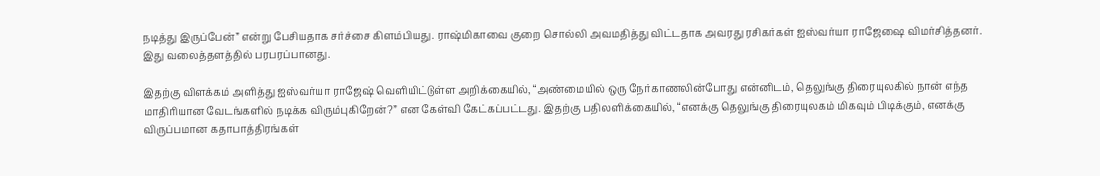நடித்து இருப்பேன்” என்று பேசியதாக சர்ச்சை கிளம்பியது. ராஷ்மிகாவை குறை சொல்லி அவமதித்து விட்டதாக அவரது ரசிகர்கள் ஐஸ்வர்யா ராஜேஷை விமர்சித்தனர். இது வலைத்தளத்தில் பரபரப்பானது.

இதற்கு விளக்கம் அளித்து ஐஸ்வர்யா ராஜேஷ் வெளியிட்டுள்ள அறிக்கையில், “அண்மையில் ஒரு நேர்காணலின்போது என்னிடம், தெலுங்கு திரையுலகில் நான் எந்த மாதிரியான வேடங்களில் நடிக்க விரும்புகிறேன்?” என கேள்வி கேட்கப்பட்டது. இதற்கு பதிலளிக்கையில், “எனக்கு தெலுங்கு திரையுலகம் மிகவும் பிடிக்கும், எனக்கு விருப்பமான கதாபாத்திரங்கள்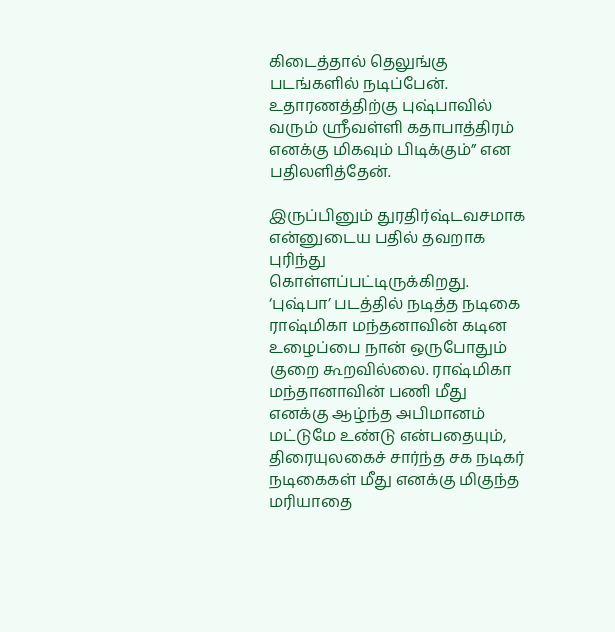கிடைத்தால் தெலுங்கு படங்களில் நடிப்பேன். உதாரணத்திற்கு புஷ்பாவில் வரும் ஸ்ரீவள்ளி கதாபாத்திரம் எனக்கு மிகவும் பிடிக்கும்” என பதிலளித்தேன்.

இருப்பினும் துரதிர்ஷ்டவசமாக என்னுடைய பதில் தவறாக புரிந்து கொள்ளப்பட்டிருக்கிறது. ‘புஷ்பா’ படத்தில் நடித்த நடிகை ராஷ்மிகா மந்தனாவின் கடின உழைப்பை நான் ஒருபோதும் குறை கூறவில்லை. ராஷ்மிகா மந்தானாவின் பணி மீது எனக்கு ஆழ்ந்த அபிமானம் மட்டுமே உண்டு என்பதையும், திரையுலகைச் சார்ந்த சக நடிகர் நடிகைகள் மீது எனக்கு மிகுந்த மரியாதை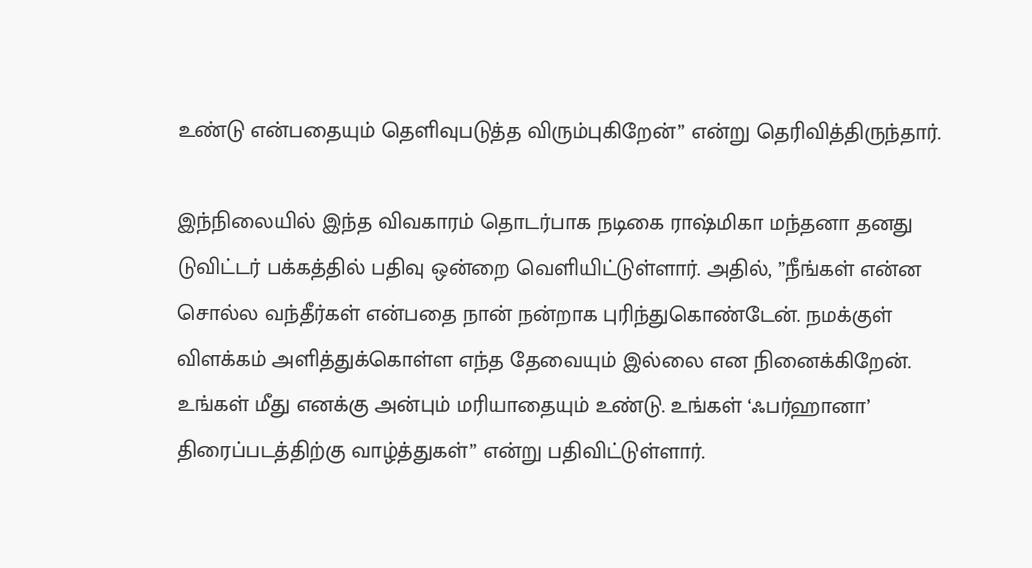உண்டு என்பதையும் தெளிவுபடுத்த விரும்புகிறேன்” என்று தெரிவித்திருந்தார்.

இந்நிலையில் இந்த விவகாரம் தொடர்பாக நடிகை ராஷ்மிகா மந்தனா தனது டுவிட்டர் பக்கத்தில் பதிவு ஒன்றை வெளியிட்டுள்ளார். அதில், ”நீங்கள் என்ன சொல்ல வந்தீர்கள் என்பதை நான் நன்றாக புரிந்துகொண்டேன். நமக்குள் விளக்கம் அளித்துக்கொள்ள எந்த தேவையும் இல்லை என நினைக்கிறேன். உங்கள் மீது எனக்கு அன்பும் மரியாதையும் உண்டு. உங்கள் ‘ஃபர்ஹானா’ திரைப்படத்திற்கு வாழ்த்துகள்” என்று பதிவிட்டுள்ளார்.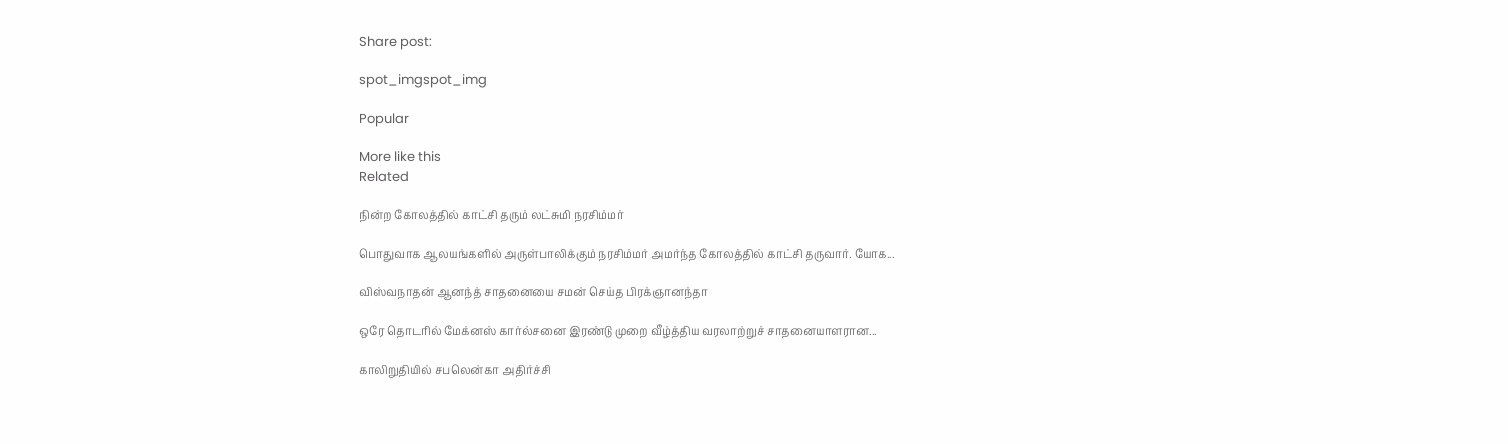Share post:

spot_imgspot_img

Popular

More like this
Related

நின்ற கோலத்தில் காட்சி தரும் லட்சுமி நரசிம்மர்

பொதுவாக ஆலயங்களில் அருள்பாலிக்கும் நரசிம்மர் அமர்ந்த கோலத்தில் காட்சி தருவார். யோக...

விஸ்வநாதன் ஆனந்த் சாதனையை சமன் செய்த பிரக்ஞானந்தா

ஒரே தொடரில் மேக்னஸ் கார்ல்சனை இரண்டு முறை வீழ்த்திய வரலாற்றுச் சாதனையாளரான...

காலிறுதியில் சபலென்கா அதிர்ச்சி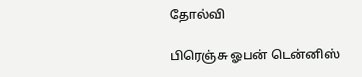தோல்வி

பிரெஞ்சு ஓபன் டென்னிஸ்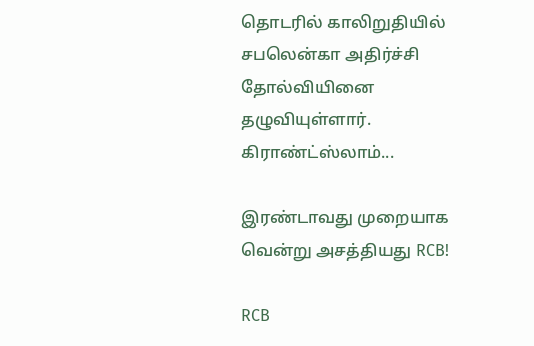தொடரில் காலிறுதியில் சபலென்கா அதிர்ச்சி தோல்வியினை தழுவியுள்ளார். கிராண்ட்ஸ்லாம்...

இரண்டாவது முறையாக வென்று அசத்தியது RCB!

RCB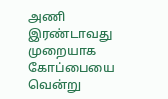அணி இரண்டாவது முறையாக கோப்பையை வென்று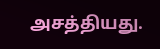அசத்தியது.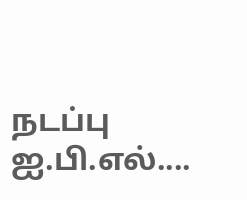நடப்பு ஐ.பி.எல்....